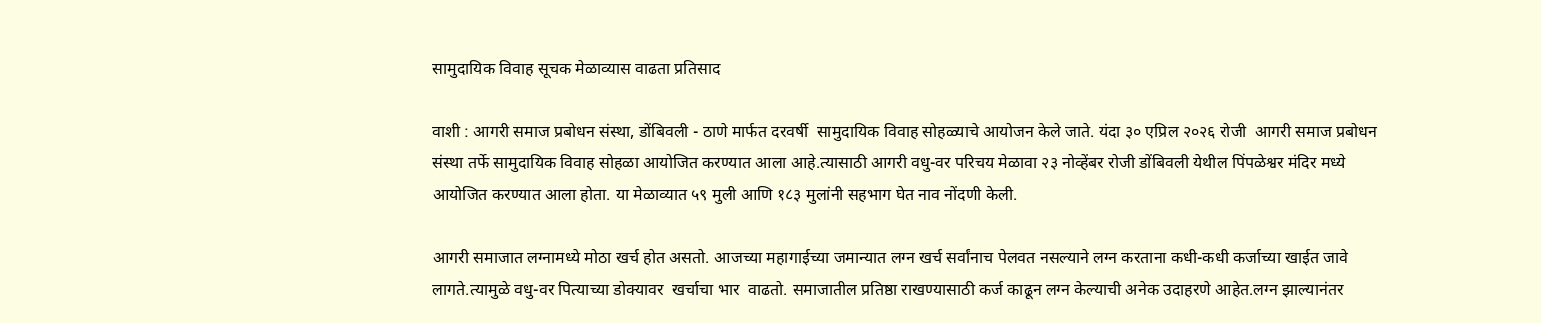सामुदायिक विवाह सूचक मेळाव्यास वाढता प्रतिसाद

वाशी : आगरी समाज प्रबोधन संस्था, डोंबिवली - ठाणे मार्फत दरवर्षी  सामुदायिक विवाह सोहळ्याचे आयोजन केले जाते. यंदा ३० एप्रिल २०२६ रोजी  आगरी समाज प्रबोधन संस्था तर्फे सामुदायिक विवाह सोहळा आयोजित करण्यात आला आहे.त्यासाठी आगरी वधु-वर परिचय मेळावा २३ नोव्हेंबर रोजी डोंबिवली येथील पिंपळेश्वर मंदिर मध्ये आयोजित करण्यात आला होता. या मेळाव्यात ५९ मुली आणि १८३ मुलांनी सहभाग घेत नाव नोंदणी केली.

आगरी समाजात लग्नामध्ये मोठा खर्च होत असतो. आजच्या महागाईच्या जमान्यात लग्न खर्च सर्वांनाच पेलवत नसल्याने लग्न करताना कधी-कधी कर्जाच्या खाईत जावे लागते.त्यामुळे वधु-वर पित्याच्या डोक्यावर  खर्चाचा भार  वाढतो. समाजातील प्रतिष्ठा राखण्यासाठी कर्ज काढून लग्न केल्याची अनेक उदाहरणे आहेत.लग्न झाल्यानंतर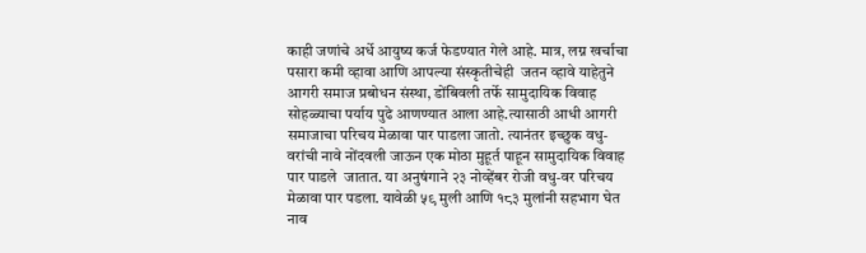काही जणांचे अर्धे आयुष्य कर्ज फेडण्यात गेले आहे. मात्र, लग्न खर्चाचा पसारा कमी व्हावा आणि आपल्या संस्कृतीचेही  जतन व्हावे याहेतुने आगरी समाज प्रबोधन संस्था, डोंबिवली तर्फे सामुदायिक विवाह सोहळ्याचा पर्याय पुढे आणण्यात आला आहे.त्यासाठी आधी आगरी समाजाचा परिचय मेळावा पार पाडला जातो. त्यानंतर इच्छुक वधु-वरांची नावे नोंदवली जाऊन एक मोठा मुहूर्त पाहून सामुदायिक विवाह पार पाडले  जातात. या अनुषंगाने २३ नोव्हेंबर रोजी वधु-वर परिचय मेळावा पार पडला. यावेळी ५९ मुली आणि १८३ मुलांनी सहभाग घेत नाव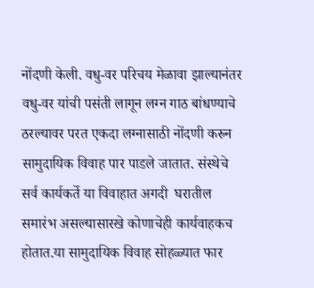नोंदणी केली. वधु-वर परिचय मेळावा झाल्यानंतर वधु-वर यांची पसंती लागून लग्न गाठ बांधण्याचे ठरल्यावर परत एकदा लग्नासाठी नोंदणी करुन सामुदायिक विवाह पार पाडले जातात. संस्थेचे सर्व कार्यकर्ते या विवाहात अगदी  घरातील समारंभ असल्यासारखे कोणाचेही कार्यवाहकच होतात.या सामुदायिक विवाह सोहळ्यात फार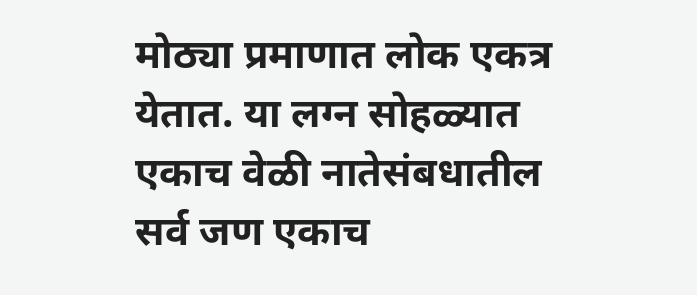मोठ्या प्रमाणात लोक एकत्र येतात. या लग्न सोहळ्यात एकाच वेळी नातेसंबधातील सर्व जण एकाच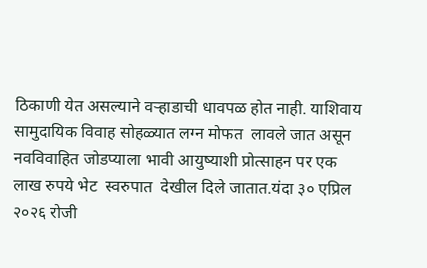ठिकाणी येत असल्याने वऱ्हाडाची धावपळ होत नाही. याशिवाय  सामुदायिक विवाह सोहळ्यात लग्न मोफत  लावले जात असून नवविवाहित जोडप्याला भावी आयुष्याशी प्रोत्साहन पर एक लाख रुपये भेट  स्वरुपात  देखील दिले जातात.यंदा ३० एप्रिल २०२६ रोजी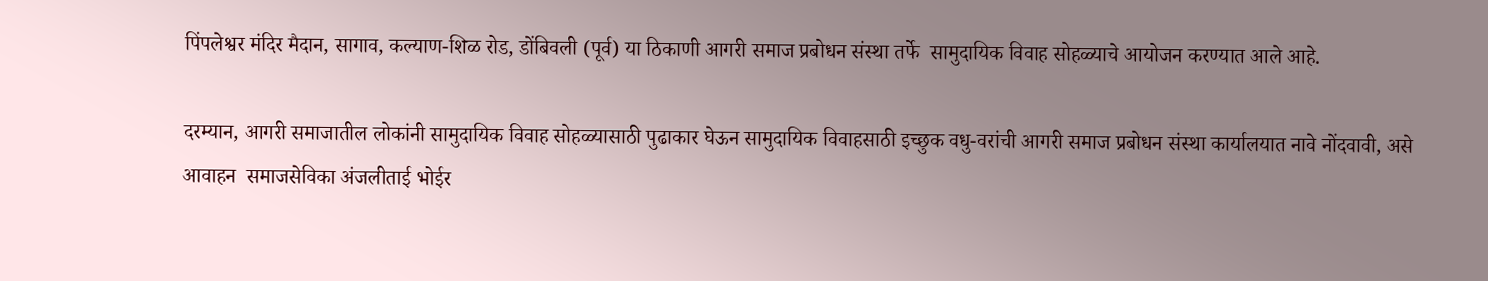पिंपलेश्वर मंदिर मैदान, सागाव, कल्याण-शिळ रोड, डोंबिवली (पूर्व) या ठिकाणी आगरी समाज प्रबोधन संस्था तर्फे  सामुदायिक विवाह सोहळ्याचे आयोजन करण्यात आले आहे.

दरम्यान, आगरी समाजातील लोकांनी सामुदायिक विवाह सोहळ्यासाठी पुढाकार घेऊन सामुदायिक विवाहसाठी इच्छुक वधु-वरांची आगरी समाज प्रबोधन संस्था कार्यालयात नावे नोंदवावी, असे आवाहन  समाजसेविका अंजलीताई भोईर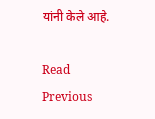यांनी केले आहे.

Read Previous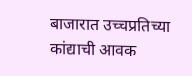बाजारात उच्चप्रतिच्या कांद्याची आवक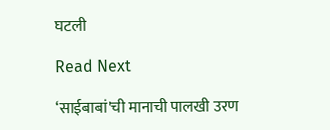घटली

Read Next

‘साईबाबां'ची मानाची पालखी उरण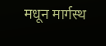मधून मार्गस्थ